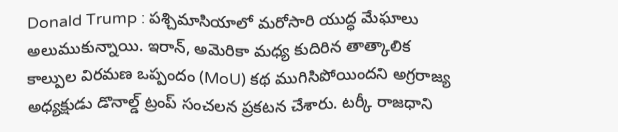Donald Trump : పశ్చిమాసియాలో మరోసారి యుద్ధ మేఘాలు అలుముకున్నాయి. ఇరాన్, అమెరికా మధ్య కుదిరిన తాత్కాలిక కాల్పుల విరమణ ఒప్పందం (MoU) కథ ముగిసిపోయిందని అగ్రరాజ్య అధ్యక్షుడు డొనాల్డ్ ట్రంప్ సంచలన ప్రకటన చేశారు. టర్కీ రాజధాని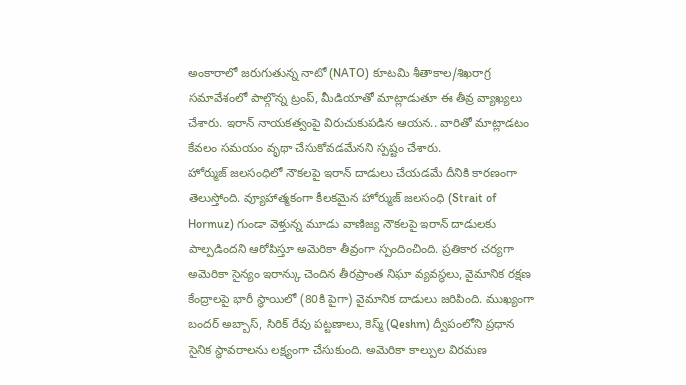అంకారాలో జరుగుతున్న నాటో (NATO) కూటమి శీతాకాల/శిఖరాగ్ర సమావేశంలో పాల్గొన్న ట్రంప్, మీడియాతో మాట్లాడుతూ ఈ తీవ్ర వ్యాఖ్యలు చేశారు. ఇరాన్ నాయకత్వంపై విరుచుకుపడిన ఆయన.. వారితో మాట్లాడటం కేవలం సమయం వృథా చేసుకోవడమేనని స్పష్టం చేశారు.
హోర్ముజ్ జలసంధిలో నౌకలపై ఇరాన్ దాడులు చేయడమే దీనికి కారణంగా తెలుస్తోంది. వ్యూహాత్మకంగా కీలకమైన హోర్ముజ్ జలసంధి (Strait of Hormuz) గుండా వెళ్తున్న మూడు వాణిజ్య నౌకలపై ఇరాన్ దాడులకు పాల్పడిందని ఆరోపిస్తూ అమెరికా తీవ్రంగా స్పందించింది. ప్రతికార చర్యగా అమెరికా సైన్యం ఇరాన్కు చెందిన తీరప్రాంత నిఘా వ్యవస్థలు, వైమానిక రక్షణ కేంద్రాలపై భారీ స్థాయిలో (80కి పైగా) వైమానిక దాడులు జరిపింది. ముఖ్యంగా బందర్ అబ్బాస్, సిరిక్ రేవు పట్టణాలు, కెస్మ్ (Qeshm) ద్వీపంలోని ప్రధాన సైనిక స్థావరాలను లక్ష్యంగా చేసుకుంది. అమెరికా కాల్పుల విరమణ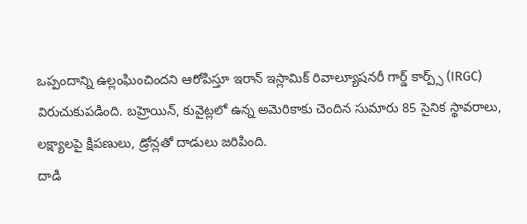ఒప్పందాన్ని ఉల్లంఘించిందని ఆరోపిస్తూ ఇరాన్ ఇస్లామిక్ రివాల్యూషనరీ గార్డ్ కార్ప్స్ (IRGC) విరుచుకుపడింది. బహ్రెయిన్, కువైట్లలో ఉన్న అమెరికాకు చెందిన సుమారు 85 సైనిక స్థావరాలు, లక్ష్యాలపై క్షిపణులు, డ్రోన్లతో దాడులు జరిపింది.
దాడి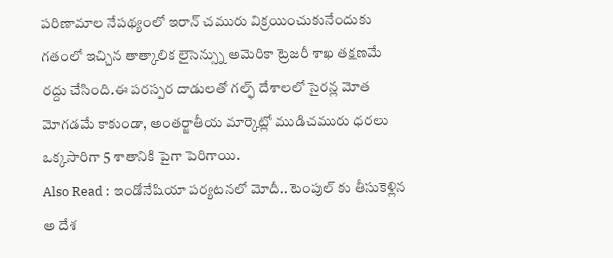పరిణామాల నేపథ్యంలో ఇరాన్ చమురు విక్రయించుకునేందుకు గతంలో ఇచ్చిన తాత్కాలిక లైసెన్స్ను అమెరికా ట్రెజరీ శాఖ తక్షణమే రద్దు చేసింది.ఈ పరస్పర దాడులతో గల్ఫ్ దేశాలలో సైరన్ల మోత మోగడమే కాకుండా, అంతర్జాతీయ మార్కెట్లో ముడిచమురు ధరలు ఒక్కసారిగా 5 శాతానికి పైగా పెరిగాయి.
Also Read : ఇండోనేషియా పర్యటనలో మోదీ.. టెంపుల్ కు తీసుకెళ్లిన అ దేశ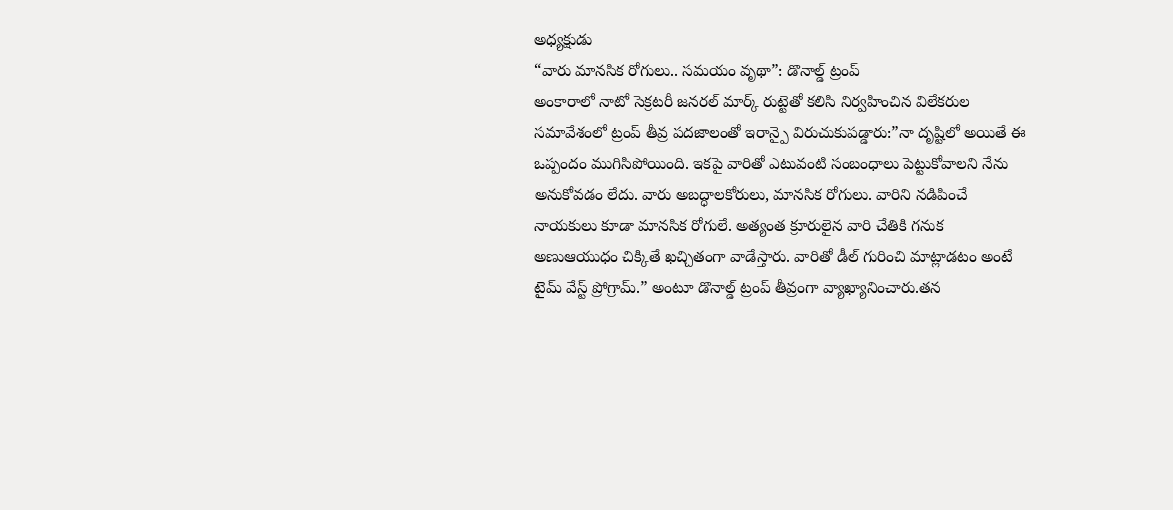అధ్యక్షుడు
“వారు మానసిక రోగులు.. సమయం వృథా”: డొనాల్డ్ ట్రంప్
అంకారాలో నాటో సెక్రటరీ జనరల్ మార్క్ రుట్టెతో కలిసి నిర్వహించిన విలేకరుల సమావేశంలో ట్రంప్ తీవ్ర పదజాలంతో ఇరాన్పై విరుచుకుపడ్డారు:”నా దృష్టిలో అయితే ఈ ఒప్పందం ముగిసిపోయింది. ఇకపై వారితో ఎటువంటి సంబంధాలు పెట్టుకోవాలని నేను అనుకోవడం లేదు. వారు అబద్ధాలకోరులు, మానసిక రోగులు. వారిని నడిపించే నాయకులు కూడా మానసిక రోగులే. అత్యంత క్రూరులైన వారి చేతికి గనుక అణుఆయుధం చిక్కితే ఖచ్చితంగా వాడేస్తారు. వారితో డీల్ గురించి మాట్లాడటం అంటే టైమ్ వేస్ట్ ప్రోగ్రామ్.” అంటూ డొనాల్డ్ ట్రంప్ తీవ్రంగా వ్యాఖ్యానించారు.తన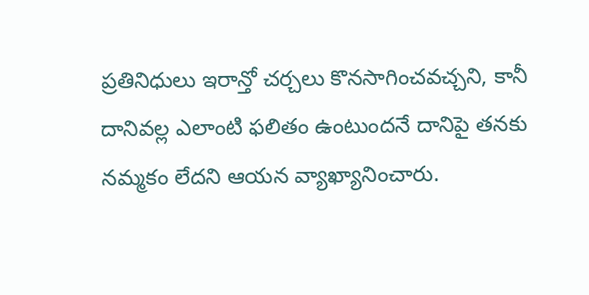ప్రతినిధులు ఇరాన్తో చర్చలు కొనసాగించవచ్చని, కానీ దానివల్ల ఎలాంటి ఫలితం ఉంటుందనే దానిపై తనకు నమ్మకం లేదని ఆయన వ్యాఖ్యానించారు.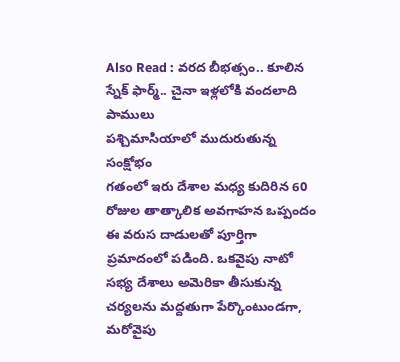Also Read : వరద బీభత్సం.. కూలిన స్నేక్ ఫార్మ్.. చైనా ఇళ్లలోకి వందలాది పాములు
పశ్చిమాసియాలో ముదురుతున్న సంక్షోభం
గతంలో ఇరు దేశాల మధ్య కుదిరిన 60 రోజుల తాత్కాలిక అవగాహన ఒప్పందం ఈ వరుస దాడులతో పూర్తిగా ప్రమాదంలో పడింది. ఒకవైపు నాటో సభ్య దేశాలు అమెరికా తీసుకున్న చర్యలను మద్దతుగా పేర్కొంటుండగా, మరోవైపు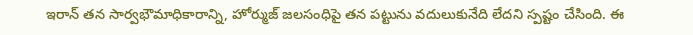ఇరాన్ తన సార్వభౌమాధికారాన్ని, హోర్ముజ్ జలసంధిపై తన పట్టును వదులుకునేది లేదని స్పష్టం చేసింది. ఈ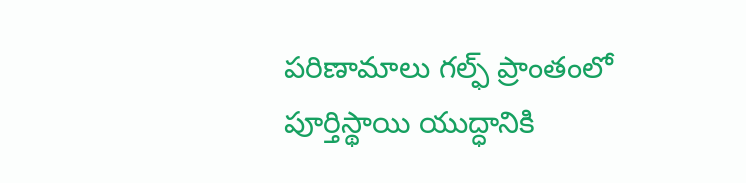పరిణామాలు గల్ఫ్ ప్రాంతంలో పూర్తిస్థాయి యుద్ధానికి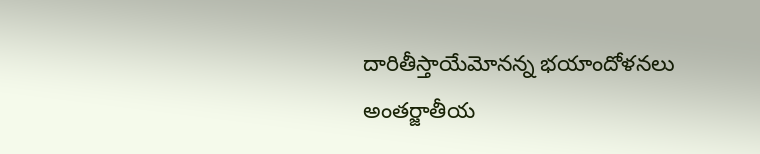దారితీస్తాయేమోనన్న భయాందోళనలు అంతర్జాతీయ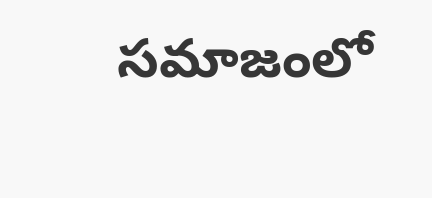సమాజంలో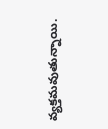వ్యక్తమవుతున్నాయి.